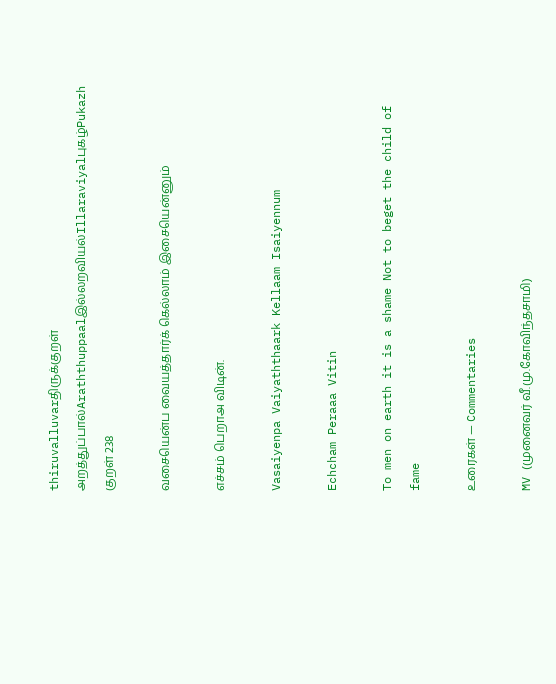thiruvalluvarதிருக்குறள்
அறத்துப்பால்Araththuppaalஇல்லறவியல்Illaraviyalபுகழ்Pukazh
குறள் 238

வசையென்ப வையத்தார்க் கெல்லாம் இசையென்னும்

எச்சம் பெறாஅ விடின்.

Vasaiyenpa Vaiyaththaark Kellaam Isaiyennum

Echcham Peraaa Vitin

To men on earth it is a shame Not to beget the child of fame

உரைகள் — Commentaries

MV (முனைவர் வீ.மு.கோவிந்தசாமி)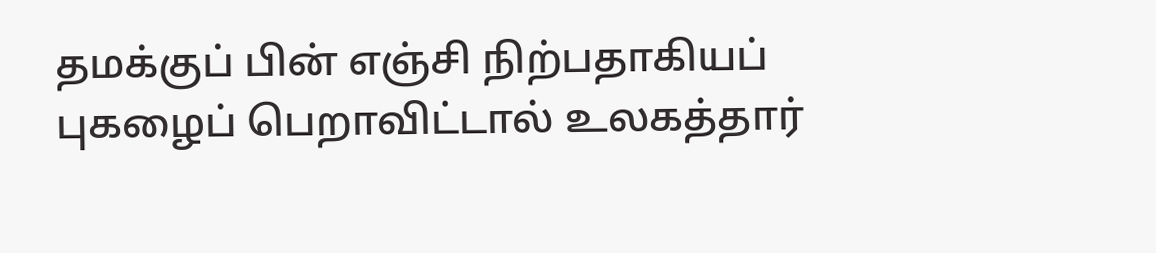தமக்குப் பின் எஞ்சி நிற்பதாகியப் புகழைப் பெறாவிட்டால் உலகத்தார்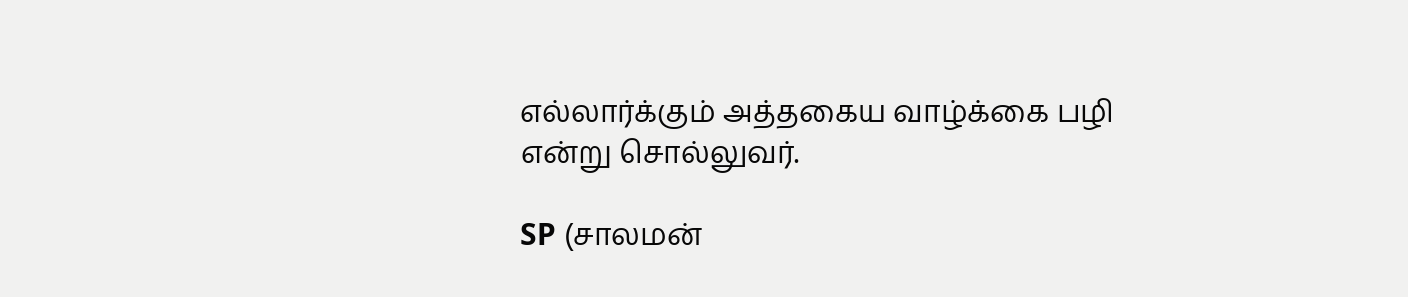எல்லார்க்கும் அத்தகைய வாழ்க்கை பழி என்று சொல்லுவர்.

SP (சாலமன்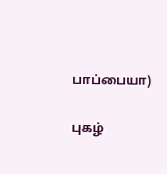பாப்பையா)

புகழ்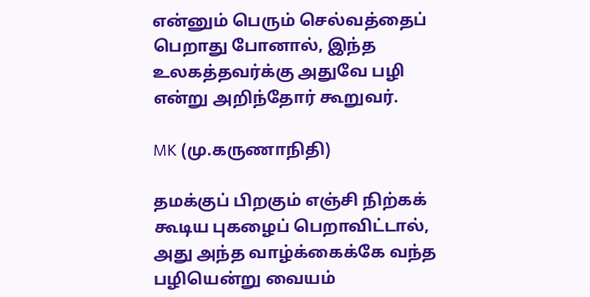என்னும் பெரும் செல்வத்தைப் பெறாது போனால், இந்த உலகத்தவர்க்கு அதுவே பழி என்று அறிந்தோர் கூறுவர்.

MK (மு.கருணாநிதி)

தமக்குப் பிறகும் எஞ்சி நிற்கக் கூடிய புகழைப் பெறாவிட்டால், அது அந்த வாழ்க்கைக்கே வந்த பழியென்று வையம்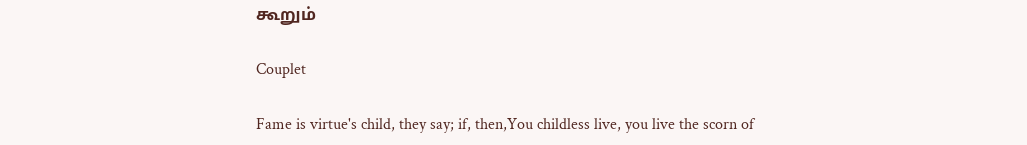கூறும்

Couplet

Fame is virtue's child, they say; if, then,You childless live, you live the scorn of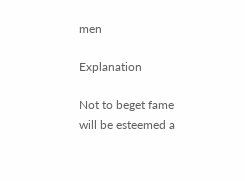men

Explanation

Not to beget fame will be esteemed a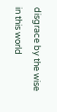disgrace by the wise in this world